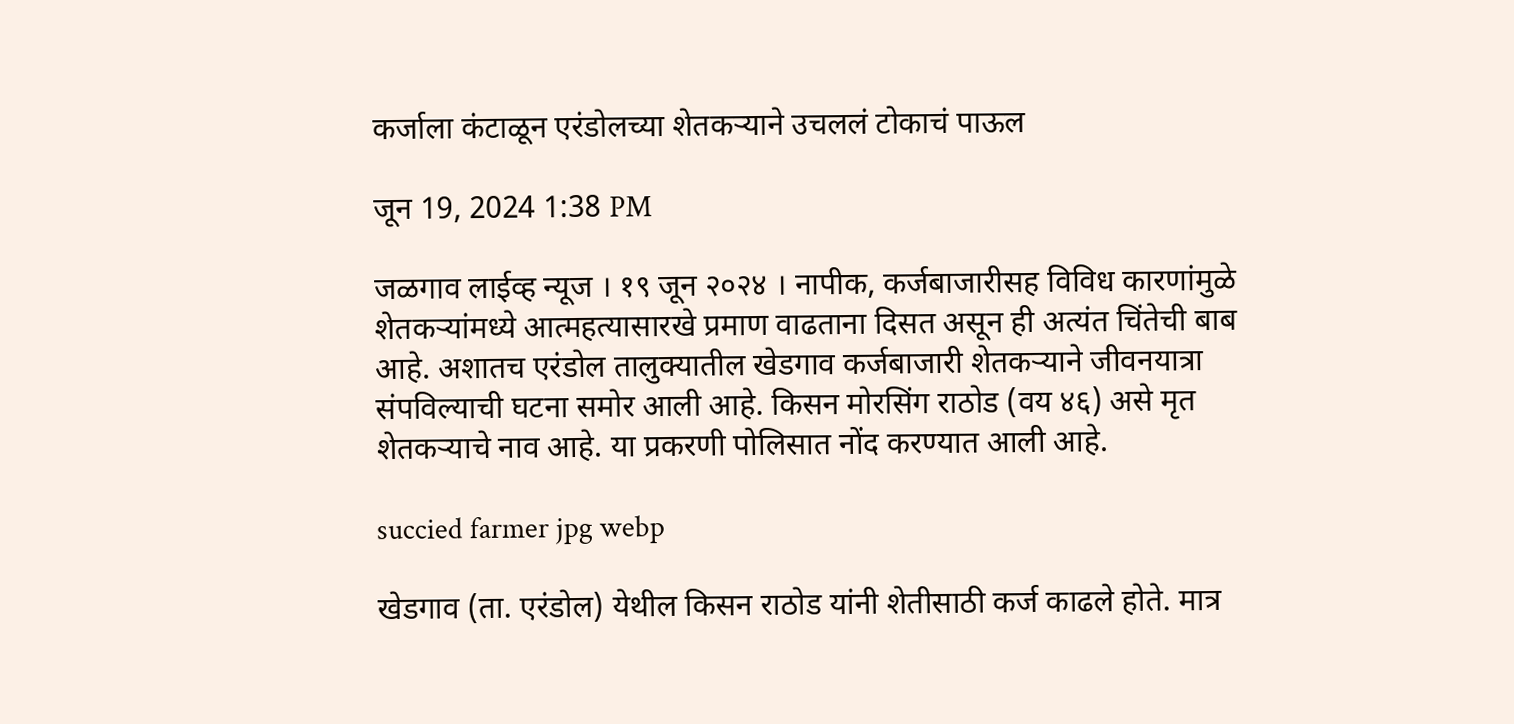कर्जाला कंटाळून एरंडोलच्या शेतकऱ्याने उचललं टोकाचं पाऊल

जून 19, 2024 1:38 PM

जळगाव लाईव्ह न्यूज । १९ जून २०२४ । नापीक, कर्जबाजारीसह विविध कारणांमुळे शेतकऱ्यांमध्ये आत्महत्यासारखे प्रमाण वाढताना दिसत असून ही अत्यंत चिंतेची बाब आहे. अशातच एरंडोल तालुक्यातील खेडगाव कर्जबाजारी शेतकऱ्याने जीवनयात्रा संपविल्याची घटना समोर आली आहे. किसन मोरसिंग राठोड (वय ४६) असे मृत शेतकऱ्याचे नाव आहे. या प्रकरणी पोलिसात नोंद करण्यात आली आहे.

succied farmer jpg webp

खेडगाव (ता. एरंडोल) येथील किसन राठोड यांनी शेतीसाठी कर्ज काढले होते. मात्र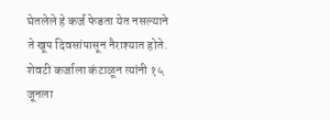घेतलेले हे कर्ज फेडता येत नसल्याने ते खूप दिवसांपासून नैराश्यात होते. शेवटी कर्जाला कंटाळून त्यांनी १५ जूनला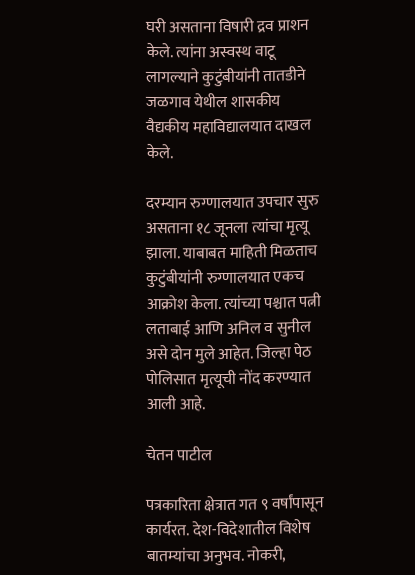घरी असताना विषारी द्रव प्राशन केले. त्यांना अस्वस्थ वाटू लागल्याने कुटुंबीयांनी तातडीने जळगाव येथील शासकीय वैद्यकीय महाविद्यालयात दाखल केले.

दरम्यान रुग्णालयात उपचार सुरु असताना १८ जूनला त्यांचा मृत्यू झाला. याबाबत माहिती मिळताच कुटुंबीयांनी रुग्णालयात एकच आक्रोश केला. त्यांच्या पश्चात पत्नी लताबाई आणि अनिल व सुनील असे दोन मुले आहेत. जिल्हा पेठ पोलिसात मृत्यूची नोंद करण्यात आली आहे.

चेतन पाटील

पत्रकारिता क्षेत्रात गत ९ वर्षांपासून कार्यरत. देश-विदेशातील विशेष बातम्यांचा अनुभव. नोकरी,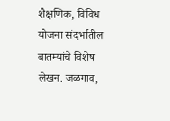शैक्षणिक, विविध योजना संदर्भातील बातम्यांचे विशेष लेखन. जळगाव,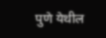पुणे येथील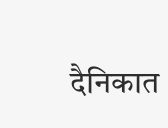दैनिकात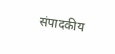संपादकीय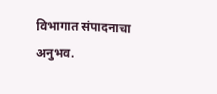विभागात संपादनाचा अनुभव.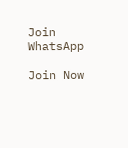Join WhatsApp

Join Now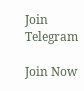Join Telegram

Join Now